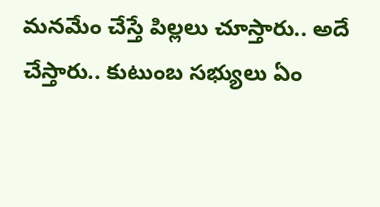మనమేం చేస్తే పిల్లలు చూస్తారు.. అదే చేస్తారు.. కుటుంబ సభ్యులు ఏం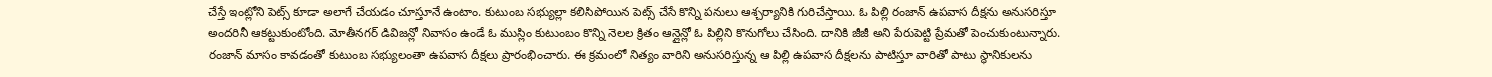చేస్తే ఇంట్లోని పెట్స్ కూడా అలాగే చేయడం చూస్తూనే ఉంటాం. కుటుంబ సభ్యుల్లా కలిసిపోయిన పెట్స్ చేసే కొన్ని పనులు ఆశ్చర్యానికి గురిచేస్తాయి. ఓ పిల్లి రంజాన్ ఉపవాస దీక్షను అనుసరిస్తూ అందరినీ ఆకట్టుకుంటోంది. మోతీనగర్ డివిజన్లో నివాసం ఉండే ఓ ముస్లిం కుటుంబం కొన్ని నెలల క్రితం ఆన్లైన్లో ఓ పిల్లిని కొనుగోలు చేసింది. దానికి జీజీ అని పేరుపెట్టి ప్రేమతో పెంచుకుంటున్నారు.
రంజాన్ మాసం కావడంతో కుటుంబ సభ్యులంతా ఉపవాస దీక్షలు ప్రారంభించారు. ఈ క్రమంలో నిత్యం వారిని అనుసరిస్తున్న ఆ పిల్లి ఉపవాస దీక్షలను పాటిస్తూ వారితో పాటు స్థానికులను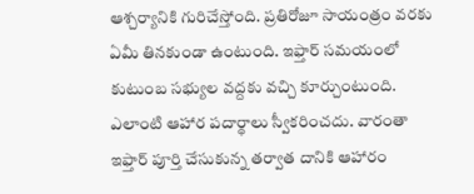ఆశ్చర్యానికి గురిచేస్తోంది. ప్రతిరోజూ సాయంత్రం వరకు ఏమీ తినకుండా ఉంటుంది. ఇఫ్తార్ సమయంలో కుటుంబ సభ్యుల వద్దకు వచ్చి కూర్చుంటుంది. ఎలాంటి ఆహార పదార్థాలు స్వీకరించదు. వారంతా ఇఫ్తార్ పూర్తి చేసుకున్న తర్వాత దానికి ఆహారం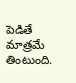పెడితే మాత్రమే తింటుంది.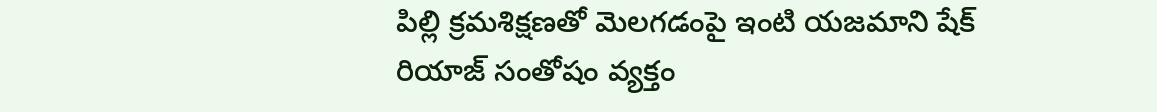పిల్లి క్రమశిక్షణతో మెలగడంపై ఇంటి యజమాని షేక్ రియాజ్ సంతోషం వ్యక్తం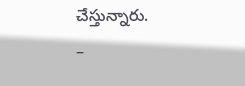చేస్తున్నారు.
–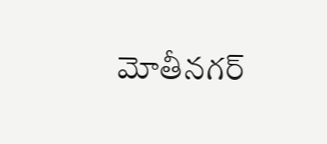మోతీనగర్